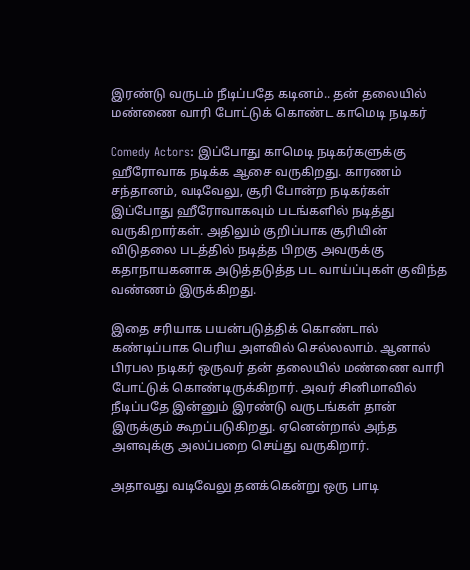இரண்டு வருடம் நீடிப்பதே கடினம்.. தன் தலையில் மண்ணை வாரி போட்டுக் கொண்ட காமெடி நடிகர்

Comedy Actors: இப்போது காமெடி நடிகர்களுக்கு ஹீரோவாக நடிக்க ஆசை வருகிறது. காரணம் சந்தானம், வடிவேலு, சூரி போன்ற நடிகர்கள் இப்போது ஹீரோவாகவும் படங்களில் நடித்து வருகிறார்கள். அதிலும் குறிப்பாக சூரியின் விடுதலை படத்தில் நடித்த பிறகு அவருக்கு கதாநாயகனாக அடுத்தடுத்த பட வாய்ப்புகள் குவிந்த வண்ணம் இருக்கிறது.

இதை சரியாக பயன்படுத்திக் கொண்டால் கண்டிப்பாக பெரிய அளவில் செல்லலாம். ஆனால் பிரபல நடிகர் ஒருவர் தன் தலையில் மண்ணை வாரி போட்டுக் கொண்டிருக்கிறார். அவர் சினிமாவில் நீடிப்பதே இன்னும் இரண்டு வருடங்கள் தான் இருக்கும் கூறப்படுகிறது. ஏனென்றால் அந்த அளவுக்கு அலப்பறை செய்து வருகிறார்.

அதாவது வடிவேலு தனக்கென்று ஒரு பாடி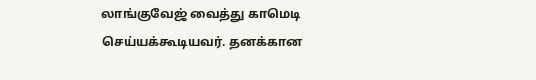லாங்குவேஜ் வைத்து காமெடி செய்யக்கூடியவர். தனக்கான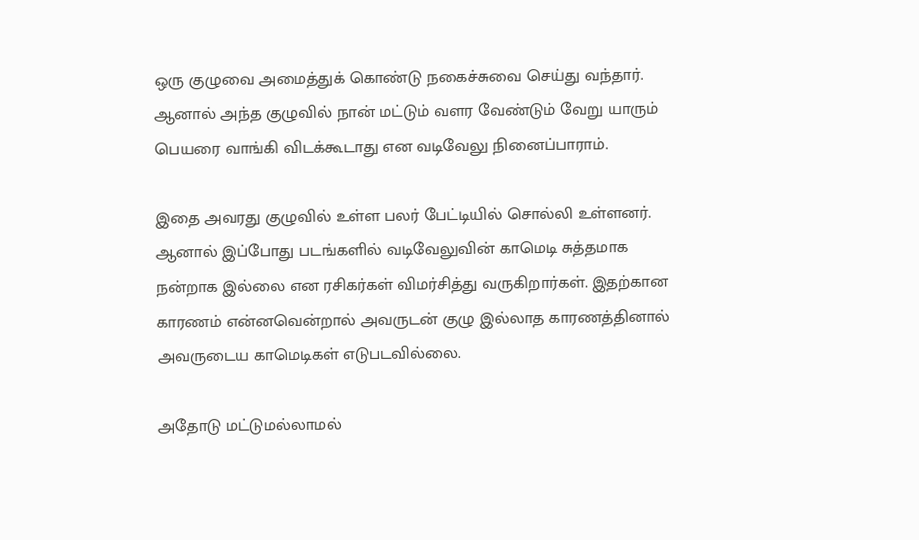ஒரு குழுவை அமைத்துக் கொண்டு நகைச்சுவை செய்து வந்தார். ஆனால் அந்த குழுவில் நான் மட்டும் வளர வேண்டும் வேறு யாரும் பெயரை வாங்கி விடக்கூடாது என வடிவேலு நினைப்பாராம்.

இதை அவரது குழுவில் உள்ள பலர் பேட்டியில் சொல்லி உள்ளனர். ஆனால் இப்போது படங்களில் வடிவேலுவின் காமெடி சுத்தமாக நன்றாக இல்லை என ரசிகர்கள் விமர்சித்து வருகிறார்கள். இதற்கான காரணம் என்னவென்றால் அவருடன் குழு இல்லாத காரணத்தினால் அவருடைய காமெடிகள் எடுபடவில்லை.

அதோடு மட்டுமல்லாமல்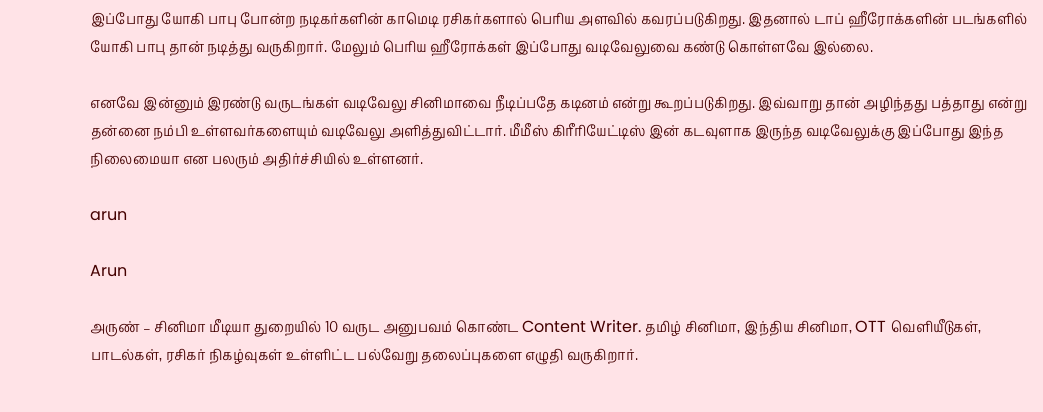இப்போது யோகி பாபு போன்ற நடிகர்களின் காமெடி ரசிகர்களால் பெரிய அளவில் கவரப்படுகிறது. இதனால் டாப் ஹீரோக்களின் படங்களில் யோகி பாபு தான் நடித்து வருகிறார். மேலும் பெரிய ஹீரோக்கள் இப்போது வடிவேலுவை கண்டு கொள்ளவே இல்லை.

எனவே இன்னும் இரண்டு வருடங்கள் வடிவேலு சினிமாவை நீடிப்பதே கடினம் என்று கூறப்படுகிறது. இவ்வாறு தான் அழிந்தது பத்தாது என்று தன்னை நம்பி உள்ளவர்களையும் வடிவேலு அளித்துவிட்டார். மீமீஸ் கிரீரியேட்டிஸ் இன் கடவுளாக இருந்த வடிவேலுக்கு இப்போது இந்த நிலைமையா என பலரும் அதிர்ச்சியில் உள்ளனர்.

arun

Arun

அருண் – சினிமா மீடியா துறையில் 10 வருட அனுபவம் கொண்ட Content Writer. தமிழ் சினிமா, இந்திய சினிமா, OTT வெளியீடுகள், பாடல்கள், ரசிகர் நிகழ்வுகள் உள்ளிட்ட பல்வேறு தலைப்புகளை எழுதி வருகிறார்.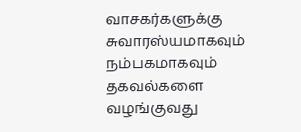வாசகர்களுக்கு சுவாரஸ்யமாகவும் நம்பகமாகவும் தகவல்களை வழங்குவது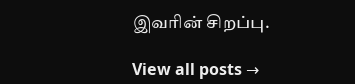இவரின் சிறப்பு.

View all posts →